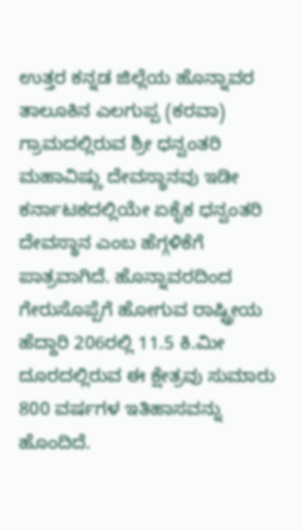ಉತ್ತರ ಕನ್ನಡ ಜಿಲ್ಲೆಯ ಹೊನ್ನಾವರ ತಾಲೂಕಿನ ಎಲಗುಪ್ಪ (ಕರವಾ) ಗ್ರಾಮದಲ್ಲಿರುವ ಶ್ರೀ ಧನ್ವಂತರಿ ಮಹಾವಿಷ್ಣು ದೇವಸ್ಥಾನವು ಇಡೀ ಕರ್ನಾಟಕದಲ್ಲಿಯೇ ಏಕೈಕ ಧನ್ವಂತರಿ ದೇವಸ್ಥಾನ ಎಂಬ ಹೆಗ್ಗಳಿಕೆಗೆ ಪಾತ್ರವಾಗಿದೆ. ಹೊನ್ನಾವರದಿಂದ ಗೇರುಸೊಪ್ಪೆಗೆ ಹೋಗುವ ರಾಷ್ಟ್ರೀಯ ಹೆದ್ದಾರಿ 206ರಲ್ಲಿ 11.5 ಕಿ.ಮೀ ದೂರದಲ್ಲಿರುವ ಈ ಕ್ಷೇತ್ರವು ಸುಮಾರು 800 ವರ್ಷಗಳ ಇತಿಹಾಸವನ್ನು ಹೊಂದಿದೆ.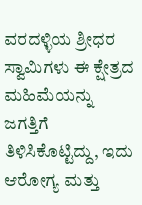ವರದಳ್ಳಿಯ ಶ್ರೀಧರ ಸ್ವಾಮಿಗಳು ಈ ಕ್ಷೇತ್ರದ ಮಹಿಮೆಯನ್ನು ಜಗತ್ತಿಗೆ ತಿಳಿಸಿಕೊಟ್ಟಿದ್ದು, ಇದು ಆರೋಗ್ಯ ಮತ್ತು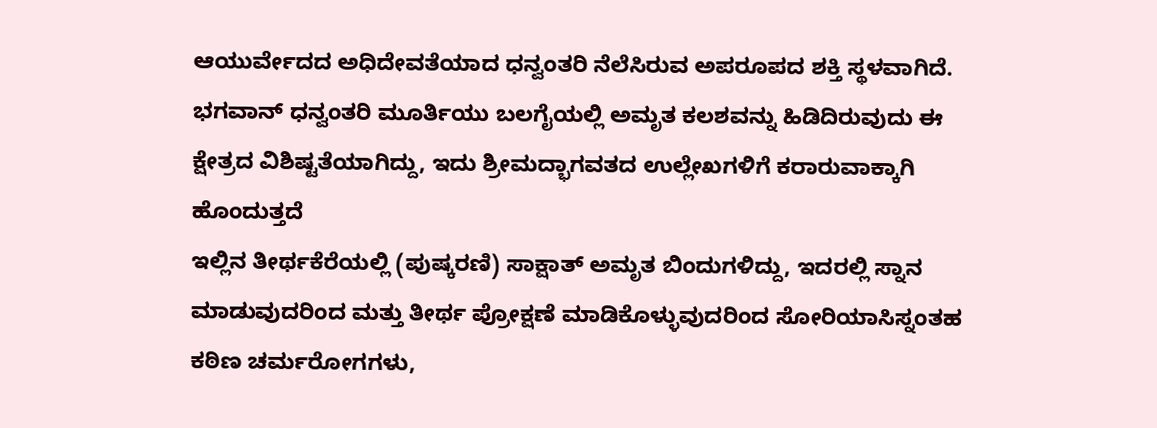ಆಯುರ್ವೇದದ ಅಧಿದೇವತೆಯಾದ ಧನ್ವಂತರಿ ನೆಲೆಸಿರುವ ಅಪರೂಪದ ಶಕ್ತಿ ಸ್ಥಳವಾಗಿದೆ. ಭಗವಾನ್ ಧನ್ವಂತರಿ ಮೂರ್ತಿಯು ಬಲಗೈಯಲ್ಲಿ ಅಮೃತ ಕಲಶವನ್ನು ಹಿಡಿದಿರುವುದು ಈ ಕ್ಷೇತ್ರದ ವಿಶಿಷ್ಟತೆಯಾಗಿದ್ದು, ಇದು ಶ್ರೀಮದ್ಭಾಗವತದ ಉಲ್ಲೇಖಗಳಿಗೆ ಕರಾರುವಾಕ್ಕಾಗಿ ಹೊಂದುತ್ತದೆ
ಇಲ್ಲಿನ ತೀರ್ಥಕೆರೆಯಲ್ಲಿ (ಪುಷ್ಕರಣಿ) ಸಾಕ್ಷಾತ್ ಅಮೃತ ಬಿಂದುಗಳಿದ್ದು, ಇದರಲ್ಲಿ ಸ್ನಾನ ಮಾಡುವುದರಿಂದ ಮತ್ತು ತೀರ್ಥ ಪ್ರೋಕ್ಷಣೆ ಮಾಡಿಕೊಳ್ಳುವುದರಿಂದ ಸೋರಿಯಾಸಿಸ್ನಂತಹ ಕಠಿಣ ಚರ್ಮರೋಗಗಳು,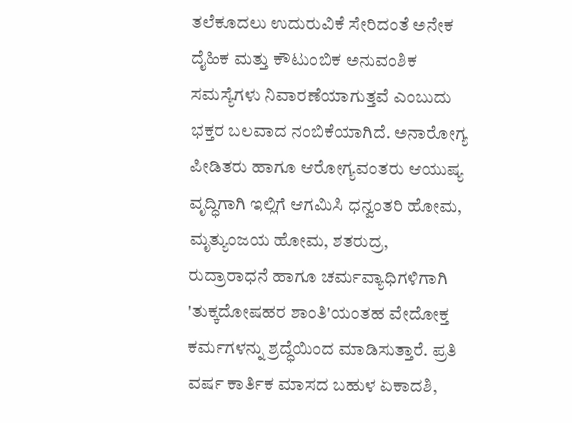ತಲೆಕೂದಲು ಉದುರುವಿಕೆ ಸೇರಿದಂತೆ ಅನೇಕ ದೈಹಿಕ ಮತ್ತು ಕೌಟುಂಬಿಕ ಅನುವಂಶಿಕ ಸಮಸ್ಯೆಗಳು ನಿವಾರಣೆಯಾಗುತ್ತವೆ ಎಂಬುದು ಭಕ್ತರ ಬಲವಾದ ನಂಬಿಕೆಯಾಗಿದೆ. ಅನಾರೋಗ್ಯ ಪೀಡಿತರು ಹಾಗೂ ಆರೋಗ್ಯವಂತರು ಆಯುಷ್ಯ ವೃದ್ಧಿಗಾಗಿ ಇಲ್ಲಿಗೆ ಆಗಮಿಸಿ ಧನ್ವಂತರಿ ಹೋಮ, ಮೃತ್ಯುಂಜಯ ಹೋಮ, ಶತರುದ್ರ, ರುದ್ರಾರಾಧನೆ ಹಾಗೂ ಚರ್ಮವ್ಯಾಧಿಗಳಿಗಾಗಿ 'ತುಕ್ಕದೋಷಹರ ಶಾಂತಿ'ಯಂತಹ ವೇದೋಕ್ತ ಕರ್ಮಗಳನ್ನು ಶ್ರದ್ಧೆಯಿಂದ ಮಾಡಿಸುತ್ತಾರೆ. ಪ್ರತಿ ವರ್ಷ ಕಾರ್ತಿಕ ಮಾಸದ ಬಹುಳ ಏಕಾದಶಿ,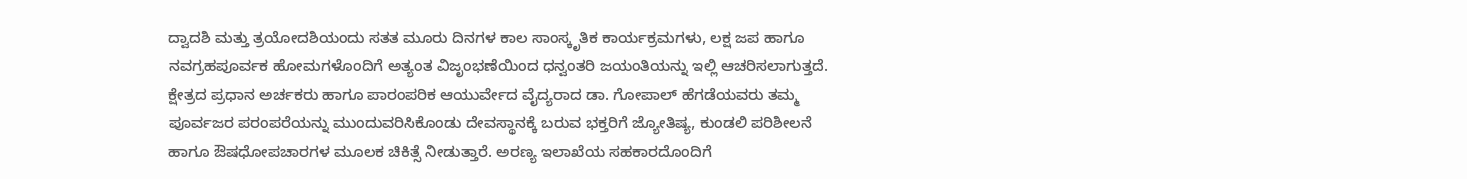ದ್ವಾದಶಿ ಮತ್ತು ತ್ರಯೋದಶಿಯಂದು ಸತತ ಮೂರು ದಿನಗಳ ಕಾಲ ಸಾಂಸ್ಕೃತಿಕ ಕಾರ್ಯಕ್ರಮಗಳು, ಲಕ್ಷ ಜಪ ಹಾಗೂ ನವಗ್ರಹಪೂರ್ವಕ ಹೋಮಗಳೊಂದಿಗೆ ಅತ್ಯಂತ ವಿಜೃಂಭಣೆಯಿಂದ ಧನ್ವಂತರಿ ಜಯಂತಿಯನ್ನು ಇಲ್ಲಿ ಆಚರಿಸಲಾಗುತ್ತದೆ.
ಕ್ಷೇತ್ರದ ಪ್ರಧಾನ ಅರ್ಚಕರು ಹಾಗೂ ಪಾರಂಪರಿಕ ಆಯುರ್ವೇದ ವೈದ್ಯರಾದ ಡಾ. ಗೋಪಾಲ್ ಹೆಗಡೆಯವರು ತಮ್ಮ ಪೂರ್ವಜರ ಪರಂಪರೆಯನ್ನು ಮುಂದುವರಿಸಿಕೊಂಡು ದೇವಸ್ಥಾನಕ್ಕೆ ಬರುವ ಭಕ್ತರಿಗೆ ಜ್ಯೋತಿಷ್ಯ, ಕುಂಡಲಿ ಪರಿಶೀಲನೆ ಹಾಗೂ ಔಷಧೋಪಚಾರಗಳ ಮೂಲಕ ಚಿಕಿತ್ಸೆ ನೀಡುತ್ತಾರೆ. ಅರಣ್ಯ ಇಲಾಖೆಯ ಸಹಕಾರದೊಂದಿಗೆ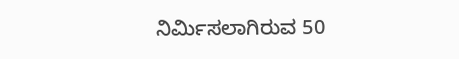ನಿರ್ಮಿಸಲಾಗಿರುವ 50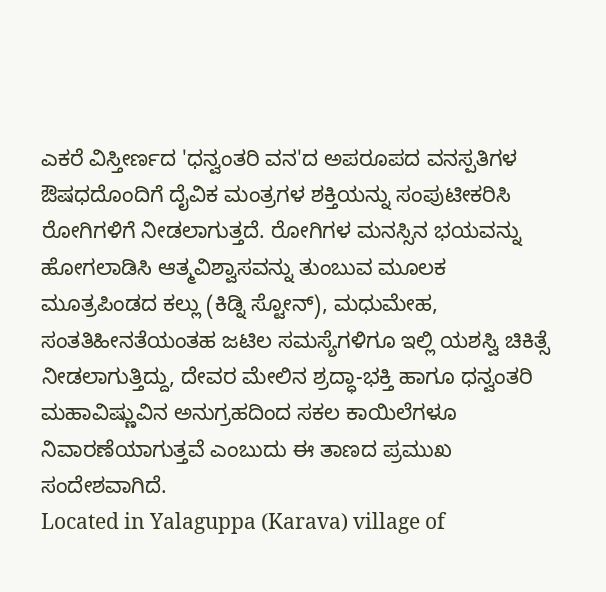ಎಕರೆ ವಿಸ್ತೀರ್ಣದ 'ಧನ್ವಂತರಿ ವನ'ದ ಅಪರೂಪದ ವನಸ್ಪತಿಗಳ ಔಷಧದೊಂದಿಗೆ ದೈವಿಕ ಮಂತ್ರಗಳ ಶಕ್ತಿಯನ್ನು ಸಂಪುಟೀಕರಿಸಿ ರೋಗಿಗಳಿಗೆ ನೀಡಲಾಗುತ್ತದೆ. ರೋಗಿಗಳ ಮನಸ್ಸಿನ ಭಯವನ್ನು ಹೋಗಲಾಡಿಸಿ ಆತ್ಮವಿಶ್ವಾಸವನ್ನು ತುಂಬುವ ಮೂಲಕ ಮೂತ್ರಪಿಂಡದ ಕಲ್ಲು (ಕಿಡ್ನಿ ಸ್ಟೋನ್), ಮಧುಮೇಹ, ಸಂತತಿಹೀನತೆಯಂತಹ ಜಟಿಲ ಸಮಸ್ಯೆಗಳಿಗೂ ಇಲ್ಲಿ ಯಶಸ್ವಿ ಚಿಕಿತ್ಸೆ ನೀಡಲಾಗುತ್ತಿದ್ದು, ದೇವರ ಮೇಲಿನ ಶ್ರದ್ಧಾ-ಭಕ್ತಿ ಹಾಗೂ ಧನ್ವಂತರಿ ಮಹಾವಿಷ್ಣುವಿನ ಅನುಗ್ರಹದಿಂದ ಸಕಲ ಕಾಯಿಲೆಗಳೂ ನಿವಾರಣೆಯಾಗುತ್ತವೆ ಎಂಬುದು ಈ ತಾಣದ ಪ್ರಮುಖ ಸಂದೇಶವಾಗಿದೆ.
Located in Yalaguppa (Karava) village of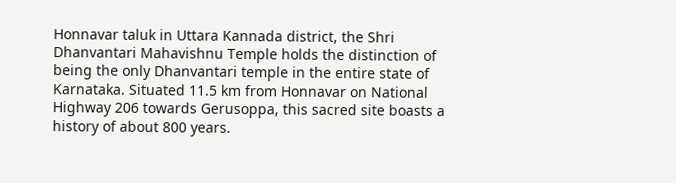Honnavar taluk in Uttara Kannada district, the Shri Dhanvantari Mahavishnu Temple holds the distinction of being the only Dhanvantari temple in the entire state of Karnataka. Situated 11.5 km from Honnavar on National Highway 206 towards Gerusoppa, this sacred site boasts a history of about 800 years.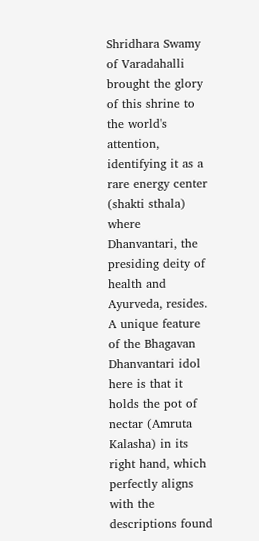Shridhara Swamy of Varadahalli brought the glory of this shrine to the world's attention, identifying it as a rare energy center (shakti sthala) where Dhanvantari, the presiding deity of health and Ayurveda, resides. A unique feature of the Bhagavan Dhanvantari idol here is that it holds the pot of nectar (Amruta Kalasha) in its right hand, which perfectly aligns with the descriptions found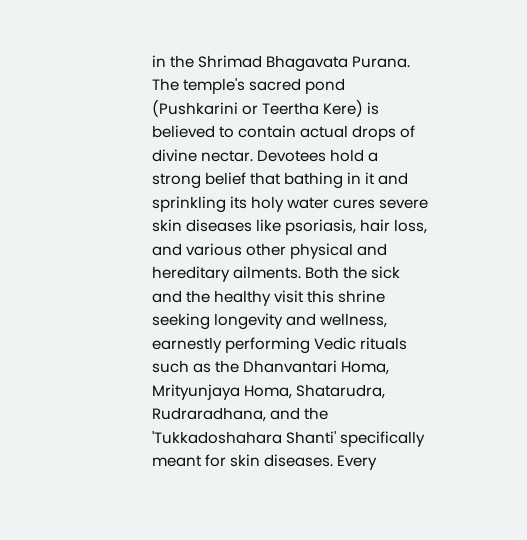in the Shrimad Bhagavata Purana.
The temple's sacred pond (Pushkarini or Teertha Kere) is believed to contain actual drops of divine nectar. Devotees hold a strong belief that bathing in it and sprinkling its holy water cures severe skin diseases like psoriasis, hair loss, and various other physical and hereditary ailments. Both the sick and the healthy visit this shrine seeking longevity and wellness, earnestly performing Vedic rituals such as the Dhanvantari Homa, Mrityunjaya Homa, Shatarudra, Rudraradhana, and the 'Tukkadoshahara Shanti' specifically meant for skin diseases. Every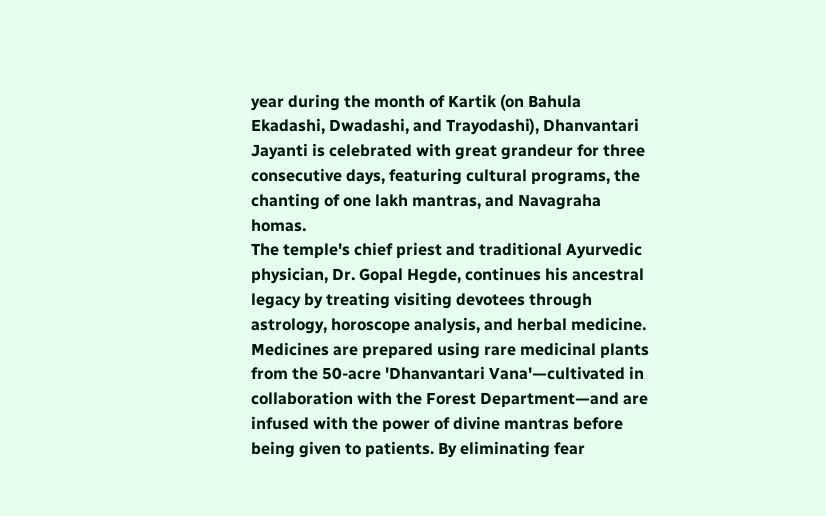year during the month of Kartik (on Bahula Ekadashi, Dwadashi, and Trayodashi), Dhanvantari Jayanti is celebrated with great grandeur for three consecutive days, featuring cultural programs, the chanting of one lakh mantras, and Navagraha homas.
The temple's chief priest and traditional Ayurvedic physician, Dr. Gopal Hegde, continues his ancestral legacy by treating visiting devotees through astrology, horoscope analysis, and herbal medicine. Medicines are prepared using rare medicinal plants from the 50-acre 'Dhanvantari Vana'—cultivated in collaboration with the Forest Department—and are infused with the power of divine mantras before being given to patients. By eliminating fear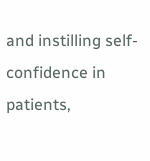and instilling self-confidence in patients,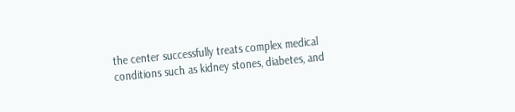the center successfully treats complex medical conditions such as kidney stones, diabetes, and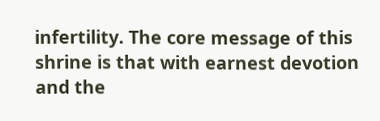infertility. The core message of this shrine is that with earnest devotion and the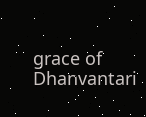grace of Dhanvantari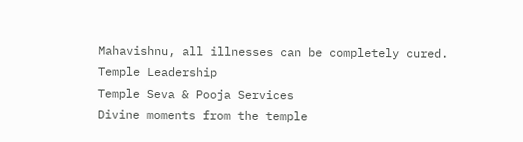Mahavishnu, all illnesses can be completely cured.
Temple Leadership
Temple Seva & Pooja Services
Divine moments from the temple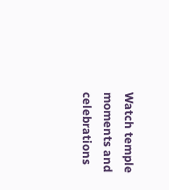Watch temple moments and celebrations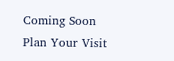Coming Soon
Plan Your Visit